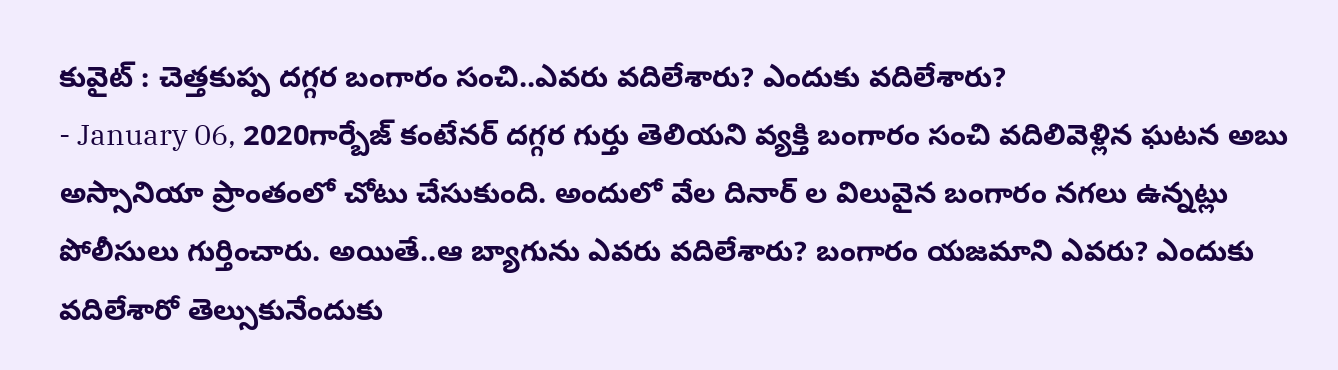కువైట్ : చెత్తకుప్ప దగ్గర బంగారం సంచి..ఎవరు వదిలేశారు? ఎందుకు వదిలేశారు?
- January 06, 2020గార్బేజ్ కంటేనర్ దగ్గర గుర్తు తెలియని వ్యక్తి బంగారం సంచి వదిలివెళ్లిన ఘటన అబు అస్సానియా ప్రాంతంలో చోటు చేసుకుంది. అందులో వేల దినార్ ల విలువైన బంగారం నగలు ఉన్నట్లు పోలీసులు గుర్తించారు. అయితే..ఆ బ్యాగును ఎవరు వదిలేశారు? బంగారం యజమాని ఎవరు? ఎందుకు వదిలేశారో తెల్సుకునేందుకు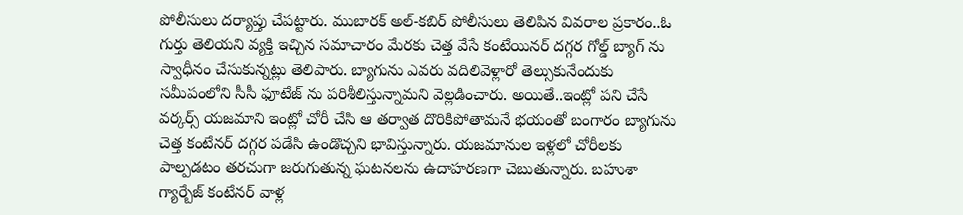పోలీసులు దర్యాప్తు చేపట్టారు. ముబారక్ అల్-కబిర్ పోలీసులు తెలిపిన వివరాల ప్రకారం..ఓ గుర్తు తెలియని వ్యక్తి ఇచ్చిన సమాచారం మేరకు చెత్త వేసే కంటేయినర్ దగ్గర గోల్డ్ బ్యాగ్ ను స్వాధీనం చేసుకున్నట్లు తెలిపారు. బ్యాగును ఎవరు వదిలివెళ్లారో తెల్సుకునేందుకు సమీపంలోని సీసీ ఫూటేజ్ ను పరిశీలిస్తున్నామని వెల్లడించారు. అయితే..ఇంట్లో పని చేసే వర్కర్స్ యజమాని ఇంట్లో చోరీ చేసి ఆ తర్వాత దొరికిపోతామనే భయంతో బంగారం బ్యాగును చెత్త కంటేనర్ దగ్గర పడేసి ఉండొచ్చని భావిస్తున్నారు. యజమానుల ఇళ్లలో చోరీలకు పాల్పడటం తరచుగా జరుగుతున్న ఘటనలను ఉదాహరణగా చెబుతున్నారు. బహుశా గ్యార్బేజ్ కంటేనర్ వాళ్ల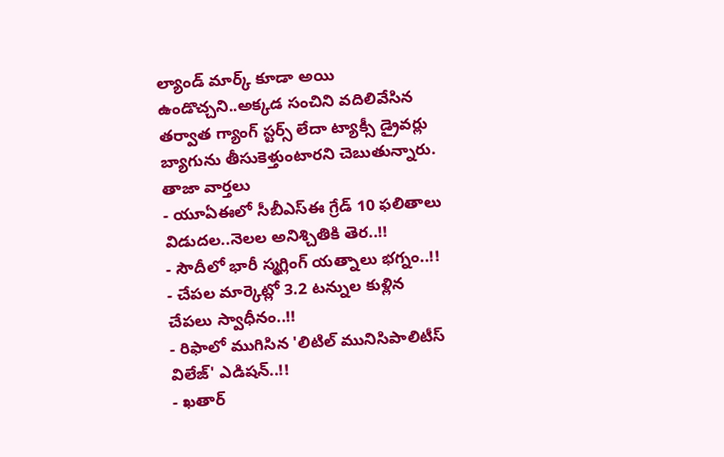ల్యాండ్ మార్క్ కూడా అయి ఉండొచ్చని..అక్కడ సంచిని వదిలివేసిన తర్వాత గ్యాంగ్ స్టర్స్ లేదా ట్యాక్సీ డ్రైవర్లు బ్యాగును తీసుకెళ్తుంటారని చెబుతున్నారు.
తాజా వార్తలు
- యూఏఈలో సీబీఎస్ఈ గ్రేడ్ 10 ఫలితాలు విడుదల..నెలల అనిశ్చితికి తెర..!!
- సౌదీలో భారీ స్మగ్లింగ్ యత్నాలు భగ్నం..!!
- చేపల మార్కెట్లో 3.2 టన్నుల కుళ్లిన చేపలు స్వాధీనం..!!
- రిఫాలో ముగిసిన 'లిటిల్ మునిసిపాలిటీస్ విలేజ్' ఎడిషన్..!!
- ఖతార్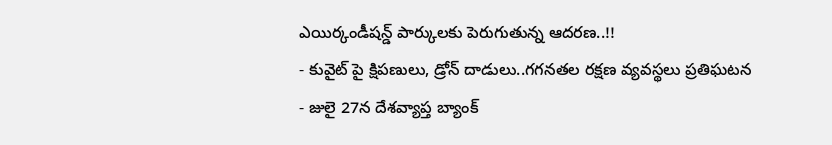ఎయిర్కండీషన్డ్ పార్కులకు పెరుగుతున్న ఆదరణ..!!
- కువైట్ పై క్షిపణులు, డ్రోన్ దాడులు..గగనతల రక్షణ వ్యవస్థలు ప్రతిఘటన
- జులై 27న దేశవ్యాప్త బ్యాంక్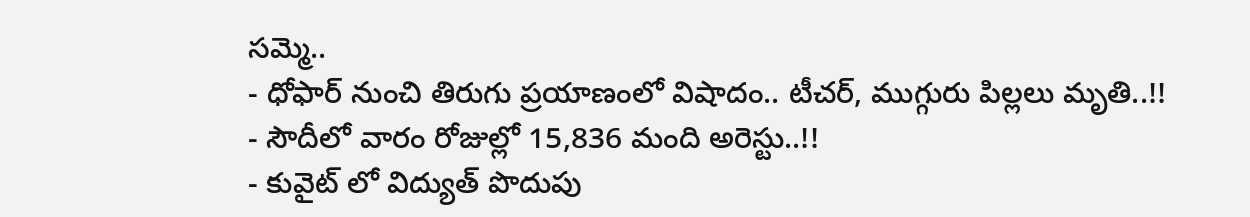సమ్మె..
- ధోఫార్ నుంచి తిరుగు ప్రయాణంలో విషాదం.. టీచర్, ముగ్గురు పిల్లలు మృతి..!!
- సౌదీలో వారం రోజుల్లో 15,836 మంది అరెస్టు..!!
- కువైట్ లో విద్యుత్ పొదుపు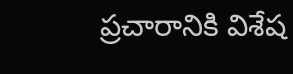ప్రచారానికి విశేష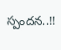స్పందన..!!